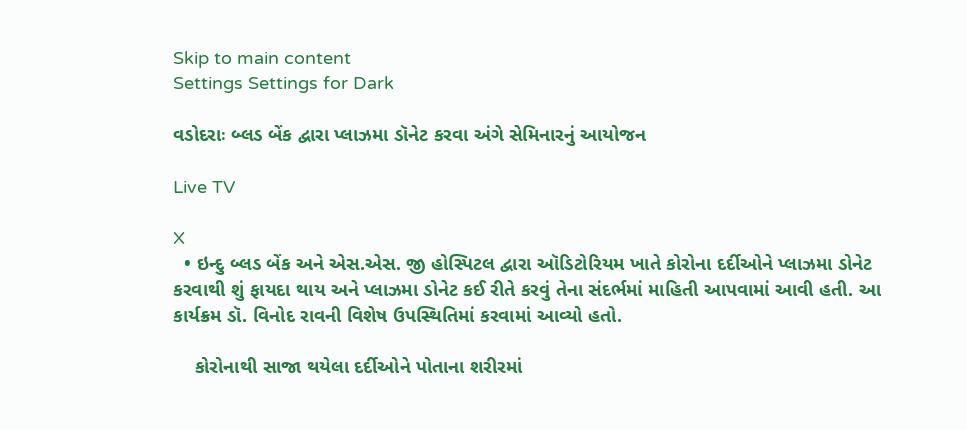Skip to main content
Settings Settings for Dark

વડોદરાઃ બ્લડ બેંક દ્વારા પ્લાઝમા ડૉનેટ કરવા અંગે સેમિનારનું આયોજન

Live TV

X
  • ઇન્દુ બ્લડ બેંક અને એસ.એસ. જી હોસ્પિટલ દ્વારા ઑડિટોરિયમ ખાતે કોરોના દર્દીઓને પ્લાઝમા ડોનેટ કરવાથી શું ફાયદા થાય અને પ્લાઝમા ડોનેટ કઈ રીતે કરવું તેના સંદર્ભમાં માહિતી આપવામાં આવી હતી. આ કાર્યક્રમ ડૉ. વિનોદ રાવની વિશેષ ઉપસ્થિતિમાં કરવામાં આવ્યો હતો.

    કોરોનાથી સાજા થયેલા દર્દીઓને પોતાના શરીરમાં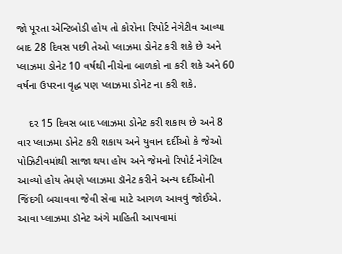જો પૂરતા એન્ટિબોડી હોય તો કોરોના રિપોર્ટ નેગેટીવ આવ્યા બાદ 28 દિવસ પછી તેઓ પ્લાઝમા ડોનેટ કરી શકે છે અને પ્લાઝમા ડોનેટ 10 વર્ષથી નીચેના બાળકો ના કરી શકે અને 60 વર્ષના ઉપરના વૃદ્ધ પણ પ્લાઝમા ડોનેટ ના કરી શકે.

    દર 15 દિવસ બાદ પ્લાઝમા ડોનેટ કરી શકાય છે અને 8 વાર પ્લાઝમા ડોનેટ કરી શકાય અને યુવાન દર્દીઓ કે જેઓ પોઝિટીવમાંથી સાજા થયા હોય અને જેમનો રિપોર્ટ નેગેટિવ આવ્યો હોય તેમણે પ્લાઝમા ડૉનેટ કરીને અન્ય દર્દીઓની જિંદગી બચાવવા જેવી સેવા માટે આગળ આવવું જોઈએ. આવા પ્લાઝમા ડૉનેટ અંગે માહિતી આપવામાં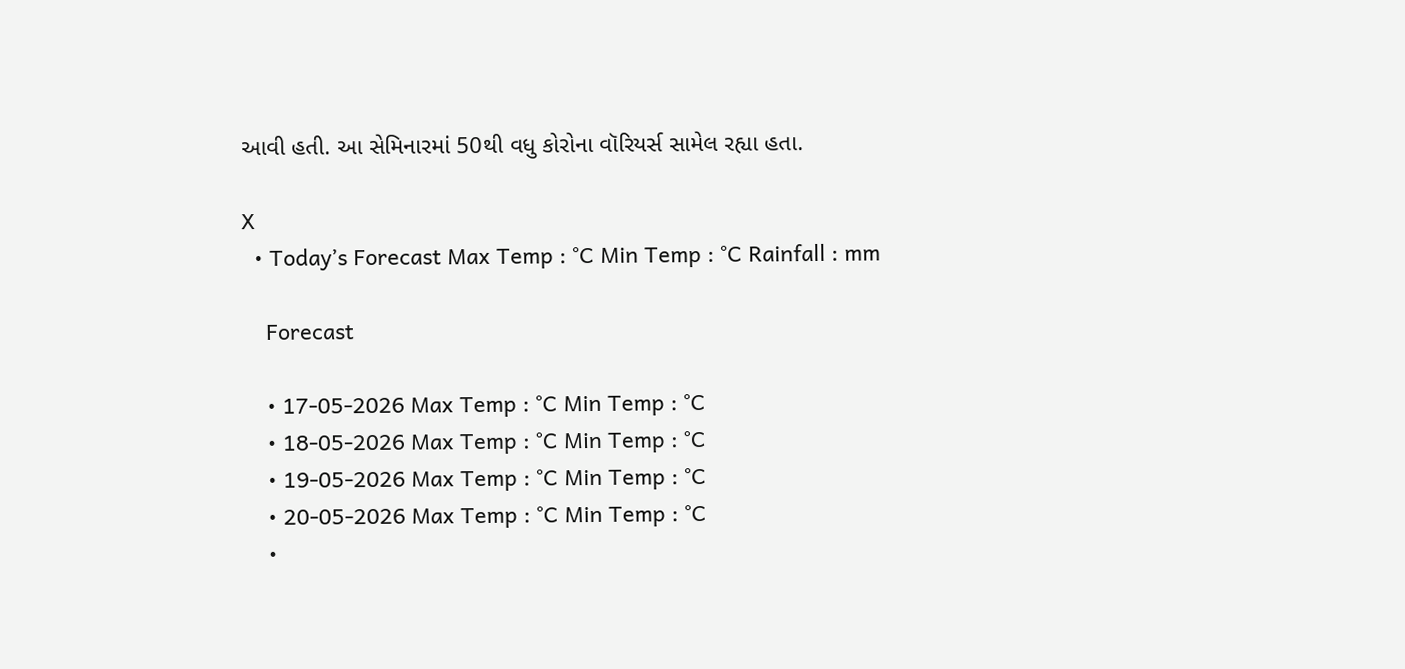આવી હતી. આ સેમિનારમાં 50થી વધુ કોરોના વૉરિયર્સ સામેલ રહ્યા હતા.

X
  • Today’s Forecast Max Temp : °C Min Temp : °C Rainfall : mm

    Forecast

    • 17-05-2026 Max Temp : °C Min Temp : °C
    • 18-05-2026 Max Temp : °C Min Temp : °C
    • 19-05-2026 Max Temp : °C Min Temp : °C
    • 20-05-2026 Max Temp : °C Min Temp : °C
    •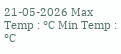21-05-2026 Max Temp : °C Min Temp : °C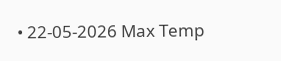• 22-05-2026 Max Temp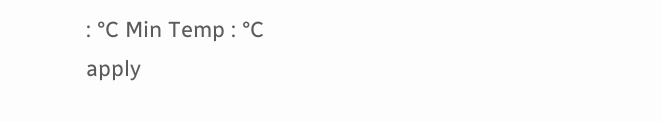: °C Min Temp : °C
apply